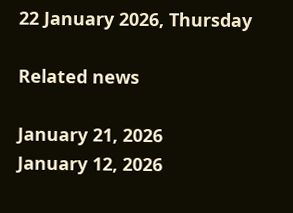22 January 2026, Thursday

Related news

January 21, 2026
January 12, 2026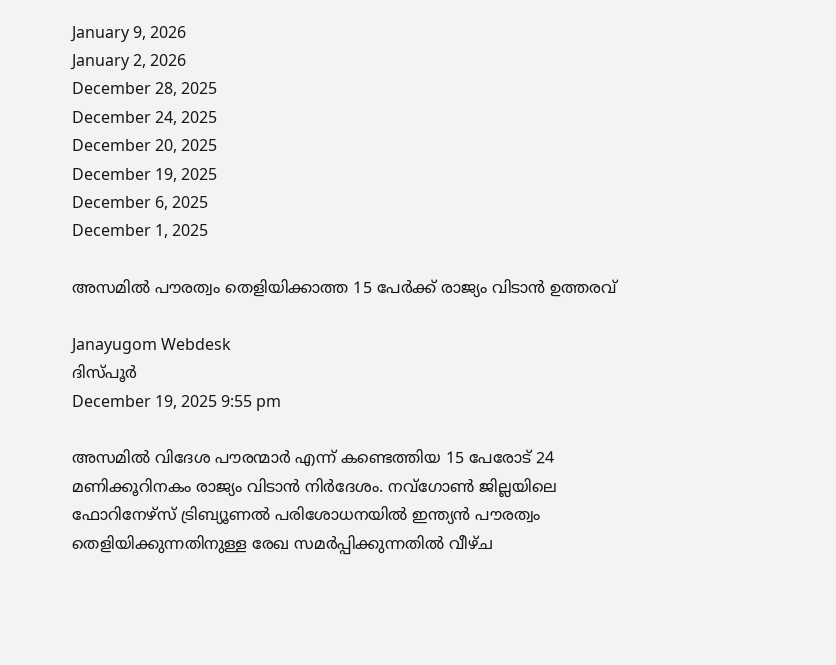January 9, 2026
January 2, 2026
December 28, 2025
December 24, 2025
December 20, 2025
December 19, 2025
December 6, 2025
December 1, 2025

അസമില്‍ പൗരത്വം തെളിയിക്കാത്ത 15 പേര്‍ക്ക് രാജ്യം വിടാന്‍ ഉത്തരവ്

Janayugom Webdesk
ദിസ്‌പൂര്‍
December 19, 2025 9:55 pm

അസമില്‍ വിദേശ പൗരന്മാര്‍ എന്ന് കണ്ടെത്തിയ 15 പേരോട് 24 മണിക്കൂറിനകം രാജ്യം വിടാന്‍ നിര്‍ദേശം. നവ്ഗോണ്‍ ജില്ലയിലെ ഫോറിനേഴ്സ് ട്രിബ്യൂണല്‍ പരിശോധനയില്‍ ഇന്ത്യന്‍ പൗരത്വം തെളിയിക്കുന്നതിനുള്ള രേഖ സമര്‍പ്പിക്കുന്നതില്‍ വീഴ്ച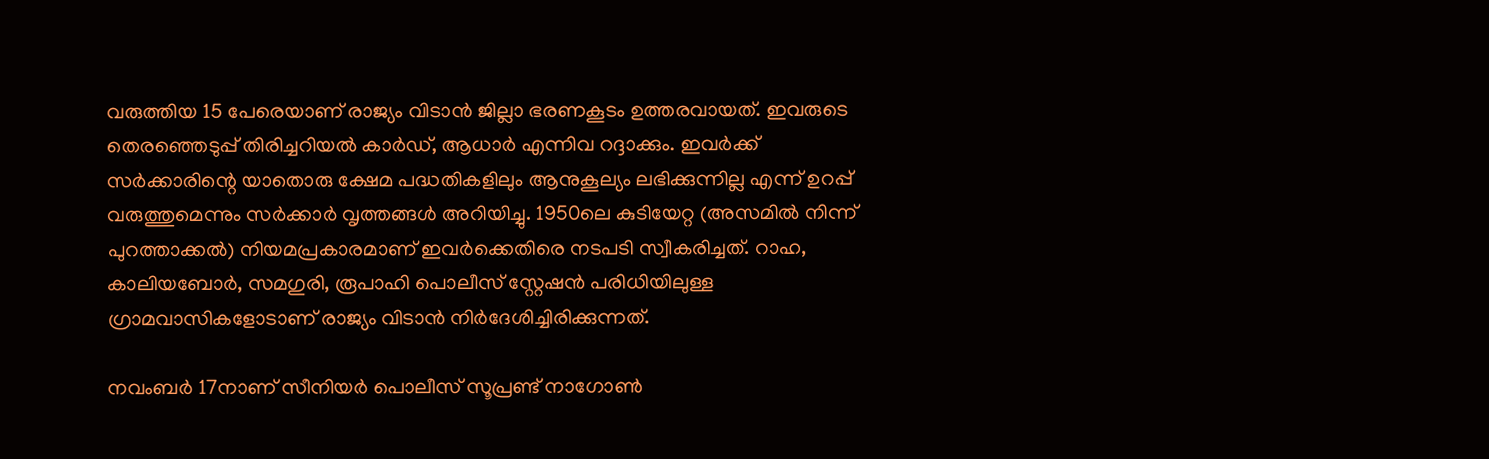വരുത്തിയ 15 പേരെയാണ് രാജ്യം വിടാന്‍ ജില്ലാ ഭരണകൂടം ഉത്തരവായത്. ഇവരുടെ തെരഞ്ഞെടുപ്പ് തിരിച്ചറിയല്‍ കാര്‍ഡ്, ആധാര്‍ എന്നിവ റദ്ദാക്കും. ഇവര്‍ക്ക് സര്‍ക്കാരിന്റെ യാതൊരു ക്ഷേമ പദ്ധതികളിലും ആനുകൂല്യം ലഭിക്കുന്നില്ല എന്ന് ഉറപ്പ് വരുത്തുമെന്നും സര്‍ക്കാര്‍ വൃത്തങ്ങള്‍ അറിയിച്ചു. 1950ലെ കുടിയേറ്റ (അസമില്‍ നിന്ന് പുറത്താക്കല്‍) നിയമപ്രകാരമാണ് ഇവര്‍ക്കെതിരെ നടപടി സ്വീകരിച്ചത്. റാഹ, കാലിയബോര്‍, സമഗുരി, രൂപാഹി പൊലീസ് സ്റ്റേഷന്‍ പരിധിയിലുള്ള ഗ്രാമവാസികളോടാണ് രാജ്യം വിടാന്‍ നിര്‍ദേശിച്ചിരിക്കുന്നത്.

നവംബർ 17നാണ് സീനിയർ പൊലീസ് സൂപ്രണ്ട് നാഗോൺ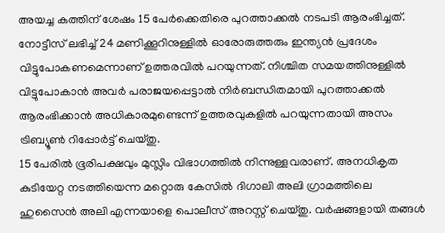അയച്ച കത്തിന് ശേഷം 15 പേർക്കെതിരെ പുറത്താക്കല്‍ നടപടി ആരംഭിച്ചത്. നോട്ടീസ് ലഭിച്ച് 24 മണിക്കൂറിനുള്ളിൽ ഓരോരുത്തരും ഇന്ത്യൻ പ്രദേശം വിട്ടുപോകണമെന്നാണ് ഉത്തരവിൽ പറയുന്നത്. നിശ്ചിത സമയത്തിനുള്ളിൽ വിട്ടുപോകാൻ അവർ പരാജയപ്പെട്ടാല്‍ നിർബന്ധിതമായി പുറത്താക്കൽ ആരംഭിക്കാൻ അധികാരമുണ്ടെന്ന് ഉത്തരവുകളിൽ പറയുന്നതായി അസം ട്രിബ്യൂൺ റിപ്പോർട്ട് ചെയ്തു.
15 പേരില്‍ ഭൂരിപക്ഷവും മുസ്ലിം വിഭാഗത്തില്‍ നിന്നുള്ളവരാണ്. അനധികൃത കുടിയേറ്റ നടത്തിയെന്ന മറ്റൊരു കേസില്‍ ദിഗാലി അലി ഗ്രാമത്തിലെ ഹുസൈന്‍ അലി എന്നയാളെ പൊലീസ് അറസ്റ്റ് ചെയ്തു. വര്‍ഷങ്ങളായി തങ്ങള്‍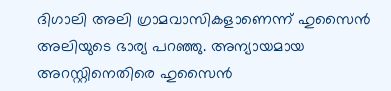ദിഗാലി അലി ഗ്രാമവാസികളാണെന്ന് ഹുസൈന്‍ അലിയുടെ ഭാര്യ പറഞ്ഞു. അന്യായമായ അറസ്റ്റിനെതിരെ ഹുസൈന്‍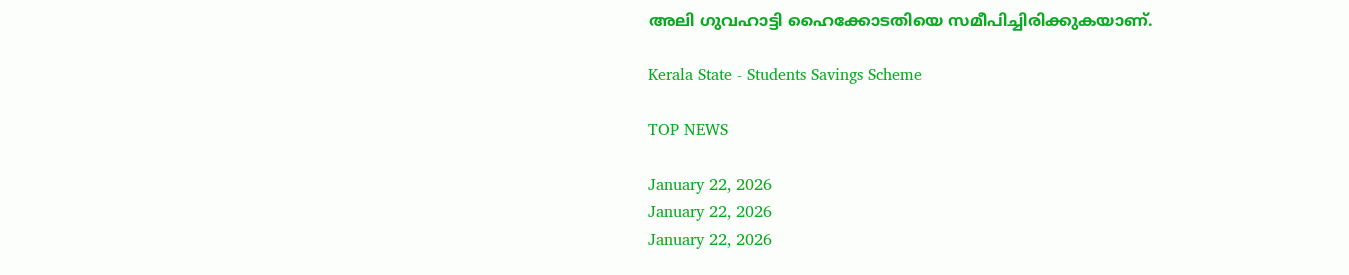അലി ഗുവഹാട്ടി ഹൈക്കോടതിയെ സമീപിച്ചിരിക്കുകയാണ്.

Kerala State - Students Savings Scheme

TOP NEWS

January 22, 2026
January 22, 2026
January 22, 2026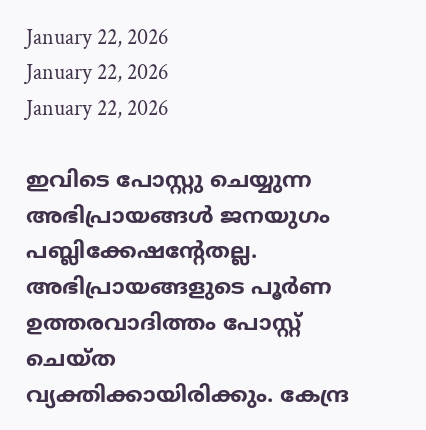January 22, 2026
January 22, 2026
January 22, 2026

ഇവിടെ പോസ്റ്റു ചെയ്യുന്ന അഭിപ്രായങ്ങള്‍ ജനയുഗം പബ്ലിക്കേഷന്റേതല്ല. അഭിപ്രായങ്ങളുടെ പൂര്‍ണ ഉത്തരവാദിത്തം പോസ്റ്റ് ചെയ്ത വ്യക്തിക്കായിരിക്കും. കേന്ദ്ര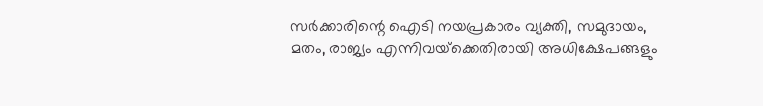സര്‍ക്കാരിന്റെ ഐടി നയപ്രകാരം വ്യക്തി, സമുദായം, മതം, രാജ്യം എന്നിവയ്‌ക്കെതിരായി അധിക്ഷേപങ്ങളും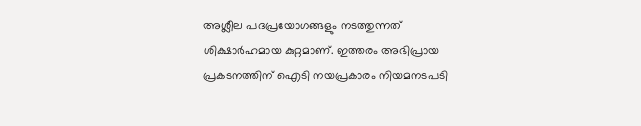അശ്ലീല പദപ്രയോഗങ്ങളും നടത്തുന്നത് ശിക്ഷാര്‍ഹമായ കുറ്റമാണ്. ഇത്തരം അഭിപ്രായ പ്രകടനത്തിന് ഐടി നയപ്രകാരം നിയമനടപടി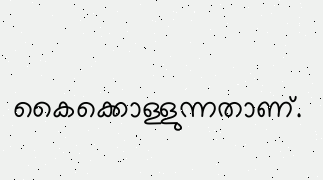കൈക്കൊള്ളുന്നതാണ്.